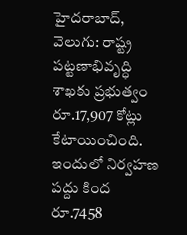హైదరాబాద్, వెలుగు: రాష్ట్ర పట్టణాభివృద్ధి శాఖకు ప్రభుత్వం రూ.17,907 కోట్లు కేటాయించింది. ఇందులో నిర్వహణ పద్దు కింద రూ.7458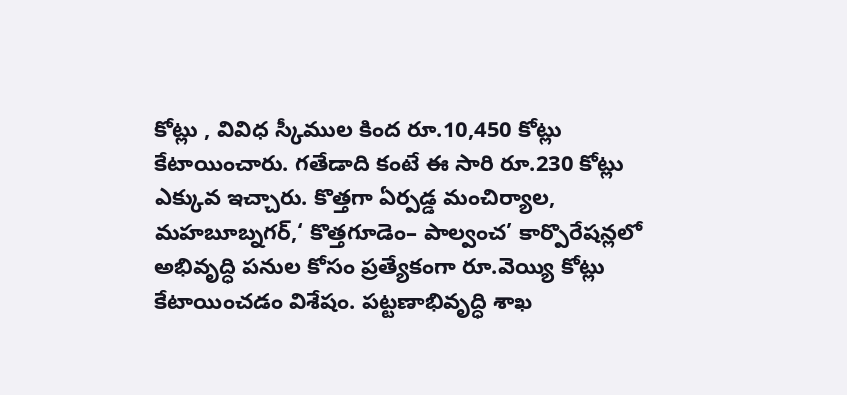కోట్లు , వివిధ స్కీముల కింద రూ.10,450 కోట్లు కేటాయించారు. గతేడాది కంటే ఈ సారి రూ.230 కోట్లు ఎక్కువ ఇచ్చారు. కొత్తగా ఏర్పడ్డ మంచిర్యాల, మహబూబ్నగర్,‘ కొత్తగూడెం– పాల్వంచ’ కార్పొరేషన్లలో అభివృద్ధి పనుల కోసం ప్రత్యేకంగా రూ.వెయ్యి కోట్లు కేటాయించడం విశేషం. పట్టణాభివృద్ధి శాఖ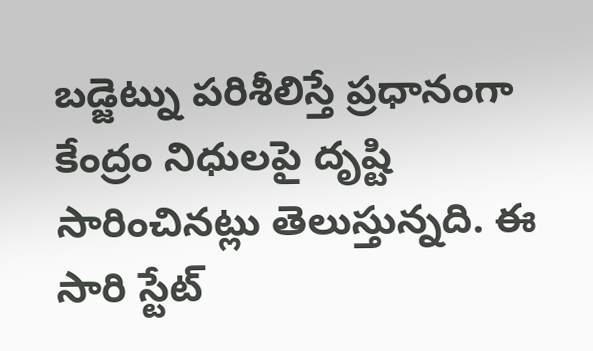బడ్జెట్ను పరిశీలిస్తే ప్రధానంగా కేంద్రం నిధులపై దృష్టి సారించినట్లు తెలుస్తున్నది. ఈ సారి స్టేట్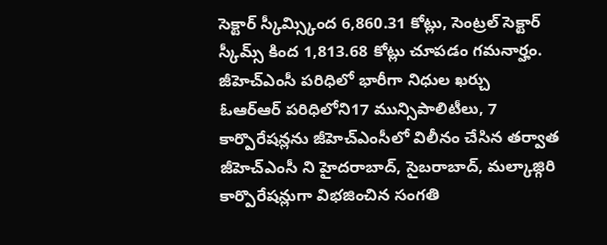సెక్టార్ స్కీమ్స్కింద 6,860.31 కోట్లు, సెంట్రల్ సెక్టార్ స్కీమ్స్ కింద 1,813.68 కోట్లు చూపడం గమనార్హం.
జీహెచ్ఎంసీ పరిధిలో భారీగా నిధుల ఖర్చు
ఓఆర్ఆర్ పరిధిలోని17 మున్సిపాలిటీలు, 7 కార్పొరేషన్లను జీహెచ్ఎంసీలో విలీనం చేసిన తర్వాత జీహెచ్ఎంసీ ని హైదరాబాద్, సైబరాబాద్, మల్కాజ్గిరి కార్పొరేషన్లుగా విభజించిన సంగతి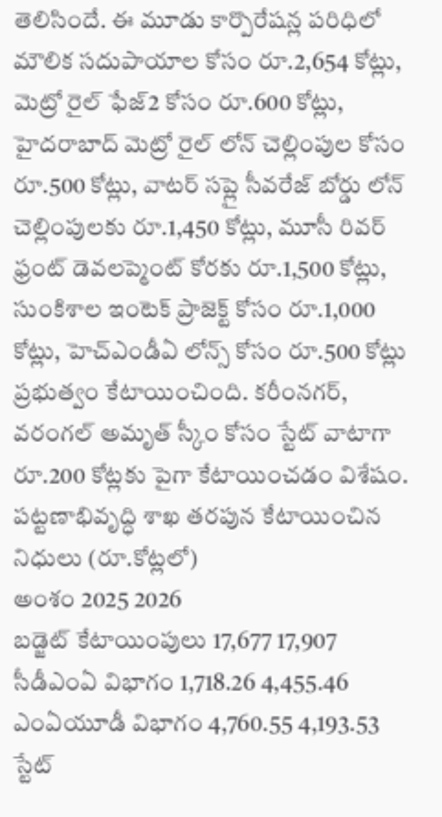తెలిసిందే. ఈ మూడు కార్పొరేషన్ల పరిధిలో మౌలిక సదుపాయాల కోసం రూ.2,654 కోట్లు, మెట్రో రైల్ ఫేజ్2 కోసం రూ.600 కోట్లు, హైదరాబాద్ మెట్రో రైల్ లోన్ చెల్లింపుల కోసం రూ.500 కోట్లు, వాటర్ సప్లై సీవరేజ్ బోర్డు లోన్ చెల్లింపులకు రూ.1,450 కోట్లు, మూసీ రివర్ ఫ్రంట్ డెవలప్మెంట్ కోరకు రూ.1,500 కోట్లు, సుంకిశాల ఇంటెక్ ప్రాజెక్ట్ కోసం రూ.1,000 కోట్లు, హెచ్ఎండీఏ లోన్స్ కోసం రూ.500 కోట్లు ప్రభుత్వం కేటాయించింది. కరీంనగర్, వరంగల్ అమృత్ స్కీం కోసం స్టేట్ వాటాగా రూ.200 కోట్లకు పైగా కేటాయించడం విశేషం.
పట్టణాభివృద్ధి శాఖ తరపున కేటాయించిన నిధులు (రూ.కోట్లలో)
అంశం 2025 2026
బడ్జెట్ కేటాయింపులు 17,677 17,907
సీడీఎంఏ విభాగం 1,718.26 4,455.46
ఎంఏయూడీ విభాగం 4,760.55 4,193.53
స్టేట్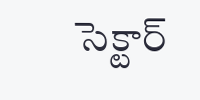సెక్టార్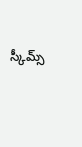స్కీమ్స్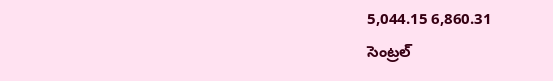5,044.15 6,860.31
సెంట్రల్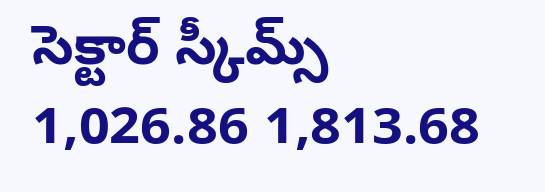సెక్టార్ స్కీమ్స్ 1,026.86 1,813.68